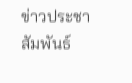ข่าวประชาสัมพันธ์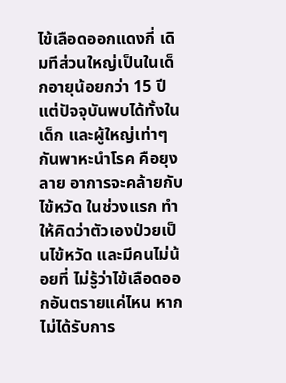ไข้เลือดออกแดงกี่ เดิมทีส่วนใหญ่เป็นในเด็กอายุน้อยกว่า 15 ปี แต่ปัจจุบันพบได้ทั้งในเด็ก และผู้ใหญ่เท่าๆ กันพาหะนำโรค คือยุงลาย อาการจะคล้ายกับไข้หวัด ในช่วงแรก ทำให้คิดว่าตัวเองป่วยเป็นไข้หวัด และมีคนไม่น้อยที่ ไม่รู้ว่าไข้เลือดออกอันตรายแค่ไหน หากไม่ได้รับการ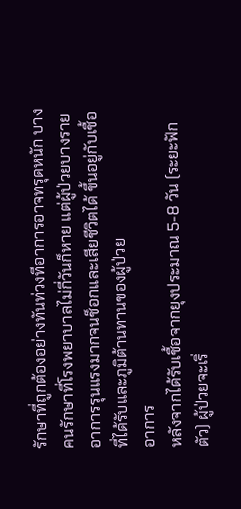รักษาที่ถูกต้องอย่างทันท่วงทีอาการอาจทรุดหนัก บางคนรักษาที่โรงพยาบาลไม่กี่วันก็หาย แต่ผู้ป่วยบางรายอาการรุนแรงมากจนช็อกและเสียชีวิตได้ ขึ้นอยู่กับเชื้อที่ได้รับและภูมิต้านทานของผู้ป่วย
อาการ
หลังจากได้รับเชื้อจากยุงประมาณ 5-8 วัน (ระยะฟักตัว) ผู้ป่วยจะเริ่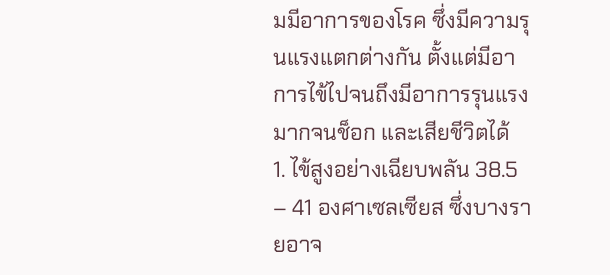มมีอาการของโรค ซึ่งมีความรุนแรงแตกต่างกัน ตั้งแต่มีอาการไข้ไปจนถึงมีอาการรุนแรงมากจนช็อก และเสียชีวิตได้
1. ไข้สูงอย่างเฉียบพลัน 38.5 – 41 องศาเซลเซียส ซึ่งบางรายอาจ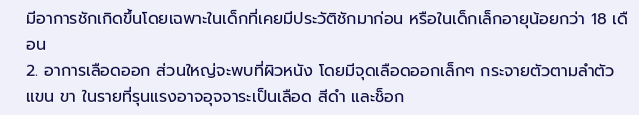มีอาการชักเกิดขึ้นโดยเฉพาะในเด็กที่เคยมีประวัติชักมาก่อน หรือในเด็กเล็กอายุน้อยกว่า 18 เดือน
2. อาการเลือดออก ส่วนใหญ่จะพบที่ผิวหนัง โดยมีจุดเลือดออกเล็กๆ กระจายตัวตามลำตัว แขน ขา ในรายที่รุนแรงอาจอุจจาระเป็นเลือด สีดำ และช็อก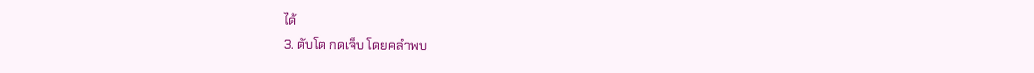ได้
3. ตับโต กดเจ็บ โดยคลำพบ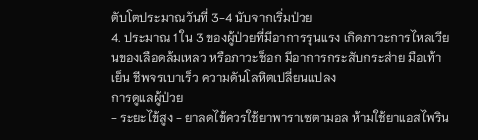ตับโตประมาณวันที่ 3-4 นับจากเริ่มป่วย
4. ประมาณ 1 ใน 3 ของผู้ป่วยที่มีอาการรุนแรง เกิดภาวะการไหลเวียนของเลือดล้มเหลว หรือภาวะช็อก มีอาการกระสับกระส่าย มือเท้าเย็น ชีพจรเบาเร็ว ความดันโลหิตเปลี่ยนแปลง
การดูแลผู้ป่วย
- ระยะไข้สูง - ยาลดไข้ควรใช้ยาพาราเซตามอล ห้ามใช้ยาแอสไพริน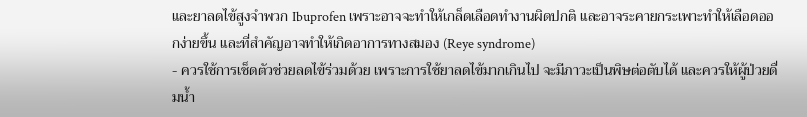และยาลดไข้สูงจำพวก Ibuprofen เพราะอาจจะทำให้เกล็ดเลือดทำงานผิดปกติ และอาจระคายกระเพาะทำให้เลือดออกง่ายขึ้น และที่สำคัญอาจทำให้เกิดอาการทางสมอง (Reye syndrome)
- ควรใช้การเช็ดตัวช่วยลดไข้ร่วมด้วย เพราะการใช้ยาลดไข้มากเกินไป จะมีภาวะเป็นพิษต่อตับได้ และควรให้ผู้ป่วยดื่มน้ำ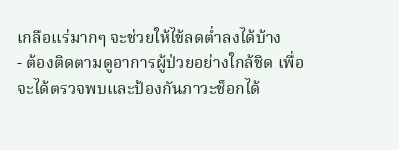เกลือแร่มากๆ จะช่วยให้ไข้ลดต่ำลงได้บ้าง
- ต้องติดตามดูอาการผู้ป่วยอย่างใกล้ชิด เพื่อจะได้ตรวจพบและป้องกันภาวะช็อกได้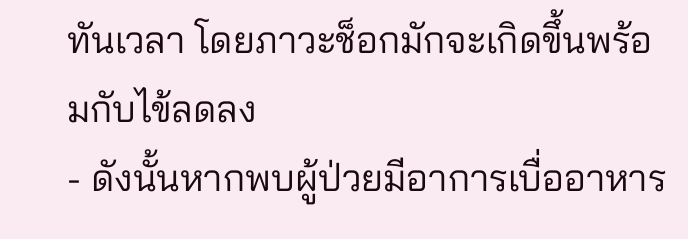ทันเวลา โดยภาวะช็อกมักจะเกิดขึ้นพร้อมกับไข้ลดลง
- ดังนั้นหากพบผู้ป่วยมีอาการเบื่ออาหาร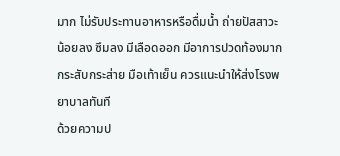มาก ไม่รับประทานอาหารหรือดื่มน้ำ ถ่ายปัสสาวะน้อยลง ซึมลง มีเลือดออก มีอาการปวดท้องมาก กระสับกระส่าย มือเท้าเย็น ควรแนะนำให้ส่งโรงพยาบาลทันที
ด้วยความป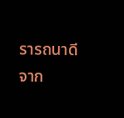รารถนาดีจาก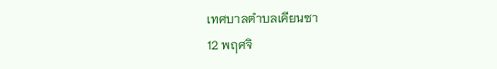เทศบาลตำบลเคียนซา
12 พฤศจิ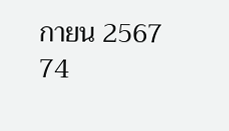กายน 2567
74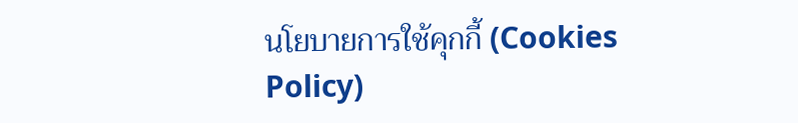นโยบายการใช้คุกกี้ (Cookies Policy)